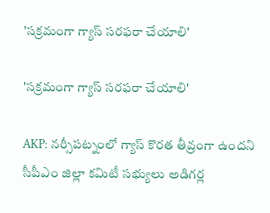'సక్రమంగా గ్యాస్ సరఫరా చేయాలి'

'సక్రమంగా గ్యాస్ సరఫరా చేయాలి'

AKP: నర్సీపట్నంలో గ్యాస్ కొరత తీవ్రంగా ఉందని సీపీఎం జిల్లా కమిటీ సభ్యులు అడిగర్ల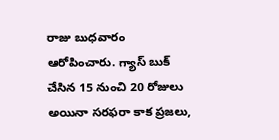రాజు బుధవారం ఆరోపించారు. గ్యాస్ బుక్ చేసిన 15 నుంచి 20 రోజులు అయినా సరఫరా కాక ప్రజలు,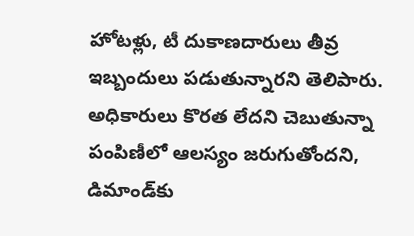హోటళ్లు, టీ దుకాణదారులు తీవ్ర ఇబ్బందులు పడుతున్నారని తెలిపారు. అధికారులు కొరత లేదని చెబుతున్నా పంపిణీలో ఆలస్యం జరుగుతోందని, డిమాండ్‌కు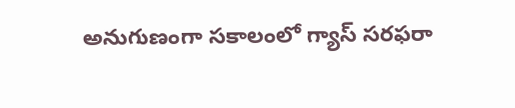అనుగుణంగా సకాలంలో గ్యాస్ సరఫరా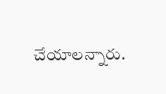చేయాలన్నారు.